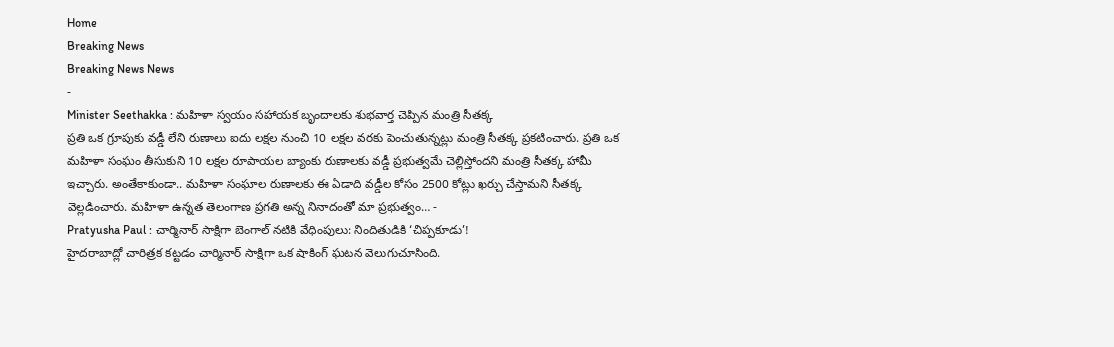Home
Breaking News
Breaking News News
-
Minister Seethakka : మహిళా స్వయం సహాయక బృందాలకు శుభవార్త చెప్పిన మంత్రి సీతక్క
ప్రతి ఒక గ్రూపుకు వడ్డీ లేని రుణాలు ఐదు లక్షల నుంచి 10 లక్షల వరకు పెంచుతున్నట్లు మంత్రి సీతక్క ప్రకటించారు. ప్రతి ఒక మహిళా సంఘం తీసుకుని 10 లక్షల రూపాయల బ్యాంకు రుణాలకు వడ్డీ ప్రభుత్వమే చెల్లిస్తోందని మంత్రి సీతక్క హామీ ఇచ్చారు. అంతేకాకుండా.. మహిళా సంఘాల రుణాలకు ఈ ఏడాది వడ్డీల కోసం 2500 కోట్లు ఖర్చు చేస్తామని సీతక్క వెల్లడించారు. మహిళా ఉన్నత తెలంగాణ ప్రగతి అన్న నినాదంతో మా ప్రభుత్వం… -
Pratyusha Paul : చార్మినార్ సాక్షిగా బెంగాల్ నటికి వేధింపులు: నిందితుడికి ‘చిప్పకూడు’!
హైదరాబాద్లో చారిత్రక కట్టడం చార్మినార్ సాక్షిగా ఒక షాకింగ్ ఘటన వెలుగుచూసింది.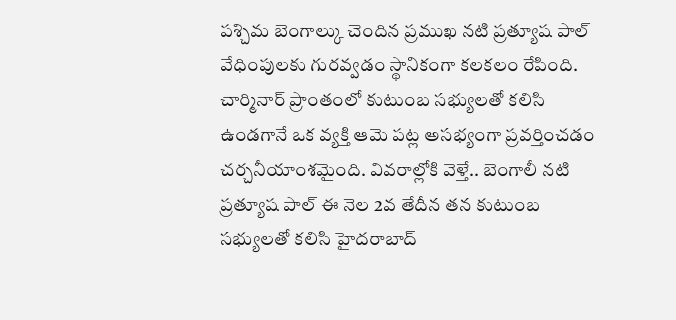పశ్చిమ బెంగాల్కు చెందిన ప్రముఖ నటి ప్రత్యూష పాల్ వేధింపులకు గురవ్వడం స్థానికంగా కలకలం రేపింది. చార్మినార్ ప్రాంతంలో కుటుంబ సభ్యులతో కలిసి ఉండగానే ఒక వ్యక్తి ఆమె పట్ల అసభ్యంగా ప్రవర్తించడం చర్చనీయాంశమైంది. వివరాల్లోకి వెళ్తే.. బెంగాలీ నటి ప్రత్యూష పాల్ ఈ నెల 2వ తేదీన తన కుటుంబ సభ్యులతో కలిసి హైదరాబాద్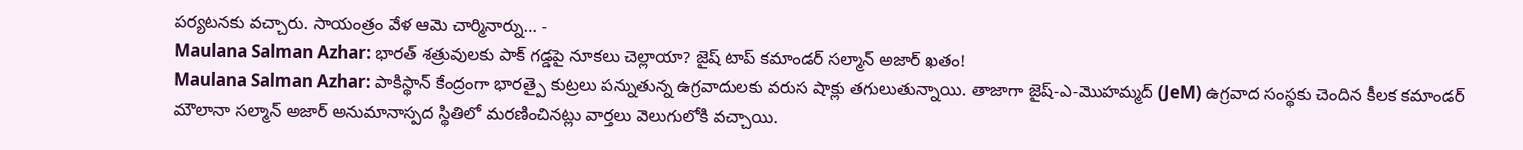పర్యటనకు వచ్చారు. సాయంత్రం వేళ ఆమె చార్మినార్ను… -
Maulana Salman Azhar: భారత్ శత్రువులకు పాక్ గడ్డపై నూకలు చెల్లాయా? జైష్ టాప్ కమాండర్ సల్మాన్ అజార్ ఖతం!
Maulana Salman Azhar: పాకిస్థాన్ కేంద్రంగా భారత్పై కుట్రలు పన్నుతున్న ఉగ్రవాదులకు వరుస షాక్లు తగులుతున్నాయి. తాజాగా జైష్-ఎ-మొహమ్మద్ (JeM) ఉగ్రవాద సంస్థకు చెందిన కీలక కమాండర్ మౌలానా సల్మాన్ అజార్ అనుమానాస్పద స్థితిలో మరణించినట్లు వార్తలు వెలుగులోకి వచ్చాయి.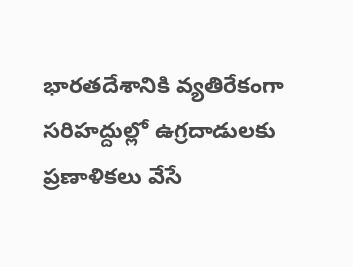భారతదేశానికి వ్యతిరేకంగా సరిహద్దుల్లో ఉగ్రదాడులకు ప్రణాళికలు వేసే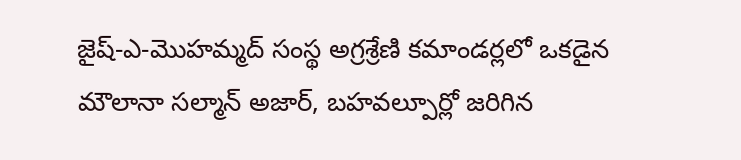జైష్-ఎ-మొహమ్మద్ సంస్థ అగ్రశ్రేణి కమాండర్లలో ఒకడైన మౌలానా సల్మాన్ అజార్, బహవల్పూర్లో జరిగిన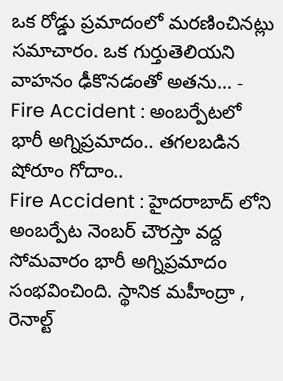ఒక రోడ్డు ప్రమాదంలో మరణించినట్లు సమాచారం. ఒక గుర్తుతెలియని వాహనం ఢీకొనడంతో అతను… -
Fire Accident : అంబర్పేటలో భారీ అగ్నిప్రమాదం.. తగలబడిన షోరూం గోదాం..
Fire Accident : హైదరాబాద్ లోని అంబర్పేట నెంబర్ చౌరస్తా వద్ద సోమవారం భారీ అగ్నిప్రమాదం సంభవించింది. స్థానిక మహీంద్రా , రెనాల్ట్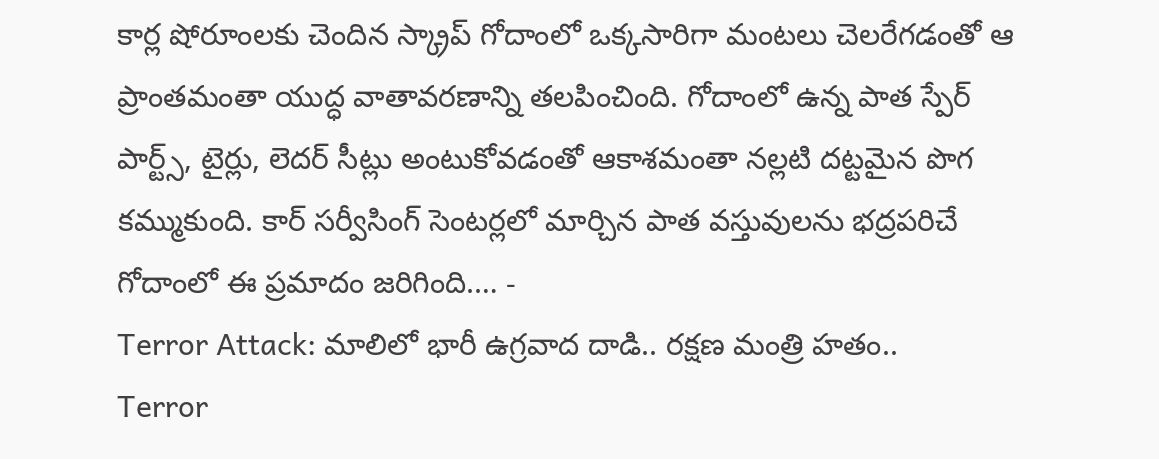కార్ల షోరూంలకు చెందిన స్క్రాప్ గోదాంలో ఒక్కసారిగా మంటలు చెలరేగడంతో ఆ ప్రాంతమంతా యుద్ధ వాతావరణాన్ని తలపించింది. గోదాంలో ఉన్న పాత స్పేర్ పార్ట్స్, టైర్లు, లెదర్ సీట్లు అంటుకోవడంతో ఆకాశమంతా నల్లటి దట్టమైన పొగ కమ్ముకుంది. కార్ సర్వీసింగ్ సెంటర్లలో మార్చిన పాత వస్తువులను భద్రపరిచే గోదాంలో ఈ ప్రమాదం జరిగింది.… -
Terror Attack: మాలిలో భారీ ఉగ్రవాద దాడి.. రక్షణ మంత్రి హతం..
Terror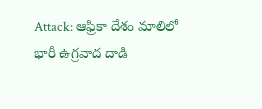Attack: ఆఫ్రికా దేశం మాలిలో భారీ ఉగ్రవాద దాడి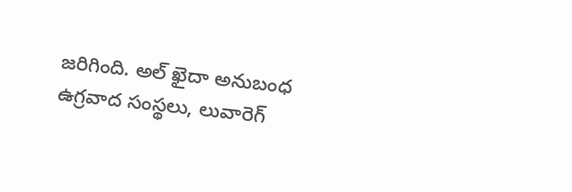జరిగింది. అల్ ఖైదా అనుబంధ ఉగ్రవాద సంస్థలు, లువారెగ్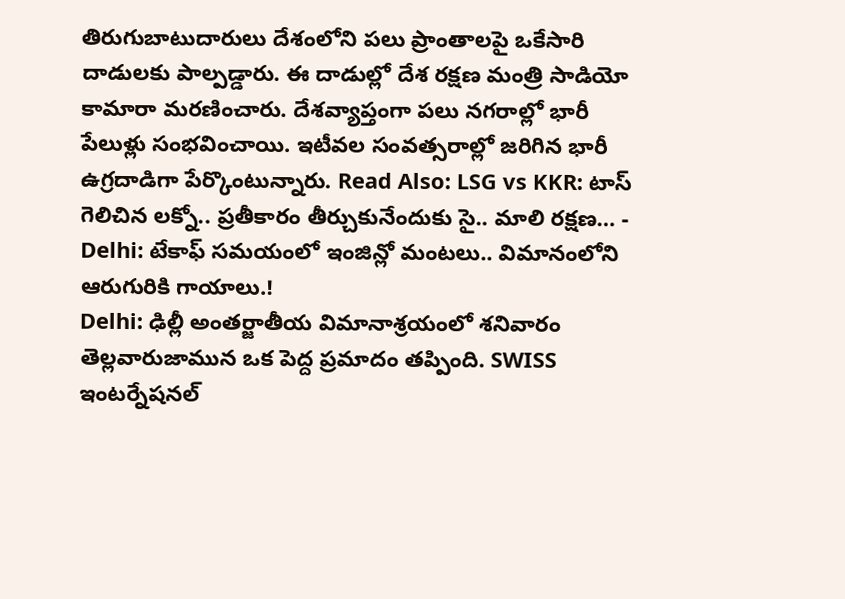తిరుగుబాటుదారులు దేశంలోని పలు ప్రాంతాలపై ఒకేసారి దాడులకు పాల్పడ్డారు. ఈ దాడుల్లో దేశ రక్షణ మంత్రి సాడియో కామారా మరణించారు. దేశవ్యాప్తంగా పలు నగరాల్లో భారీ పేలుళ్లు సంభవించాయి. ఇటీవల సంవత్సరాల్లో జరిగిన భారీ ఉగ్రదాడిగా పేర్కొంటున్నారు. Read Also: LSG vs KKR: టాస్ గెలిచిన లక్నో.. ప్రతీకారం తీర్చుకునేందుకు సై.. మాలి రక్షణ… -
Delhi: టేకాఫ్ సమయంలో ఇంజిన్లో మంటలు.. విమానంలోని ఆరుగురికి గాయాలు.!
Delhi: ఢిల్లీ అంతర్జాతీయ విమానాశ్రయంలో శనివారం తెల్లవారుజామున ఒక పెద్ద ప్రమాదం తప్పింది. SWISS ఇంటర్నేషనల్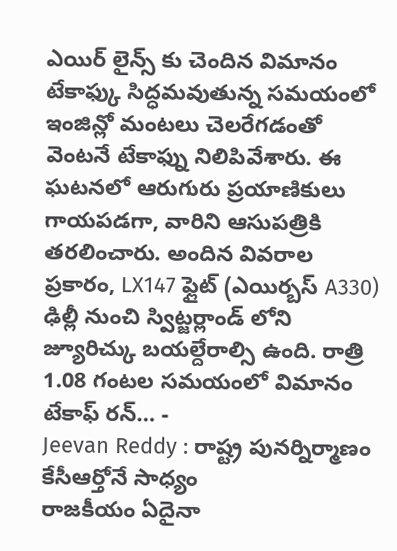ఎయిర్ లైన్స్ కు చెందిన విమానం టేకాఫ్కు సిద్ధమవుతున్న సమయంలో ఇంజిన్లో మంటలు చెలరేగడంతో వెంటనే టేకాఫ్ను నిలిపివేశారు. ఈ ఘటనలో ఆరుగురు ప్రయాణికులు గాయపడగా, వారిని ఆసుపత్రికి తరలించారు. అందిన వివరాల ప్రకారం, LX147 ఫ్లైట్ (ఎయిర్బస్ A330) ఢిల్లీ నుంచి స్విట్జర్లాండ్ లోని జ్యూరిచ్కు బయల్దేరాల్సి ఉంది. రాత్రి 1.08 గంటల సమయంలో విమానం టేకాఫ్ రన్… -
Jeevan Reddy : రాష్ట్ర పునర్నిర్మాణం కేసీఆర్తోనే సాధ్యం
రాజకీయం ఏదైనా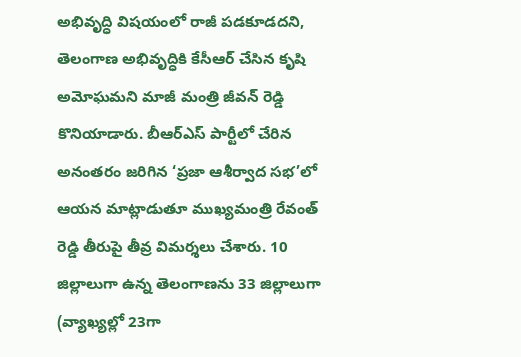అభివృద్ధి విషయంలో రాజీ పడకూడదని, తెలంగాణ అభివృద్ధికి కేసీఆర్ చేసిన కృషి అమోఘమని మాజీ మంత్రి జీవన్ రెడ్డి కొనియాడారు. బీఆర్ఎస్ పార్టీలో చేరిన అనంతరం జరిగిన ‘ప్రజా ఆశీర్వాద సభ’లో ఆయన మాట్లాడుతూ ముఖ్యమంత్రి రేవంత్ రెడ్డి తీరుపై తీవ్ర విమర్శలు చేశారు. 10 జిల్లాలుగా ఉన్న తెలంగాణను 33 జిల్లాలుగా (వ్యాఖ్యల్లో 23గా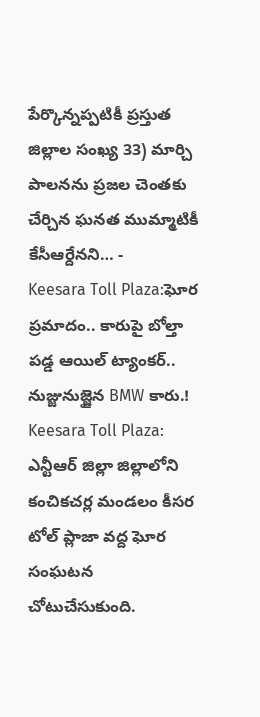పేర్కొన్నప్పటికీ ప్రస్తుత జిల్లాల సంఖ్య 33) మార్చి పాలనను ప్రజల చెంతకు చేర్చిన ఘనత ముమ్మాటికీ కేసీఆర్దేనని… -
Keesara Toll Plaza:ఘోర ప్రమాదం.. కారుపై బోల్తా పడ్డ ఆయిల్ ట్యాంకర్.. నుజ్జునుజ్జైన BMW కారు.!
Keesara Toll Plaza: ఎన్టీఆర్ జిల్లా జిల్లాలోని కంచికచర్ల మండలం కీసర టోల్ ప్లాజా వద్ద ఘోర సంఘటన చోటుచేసుకుంది.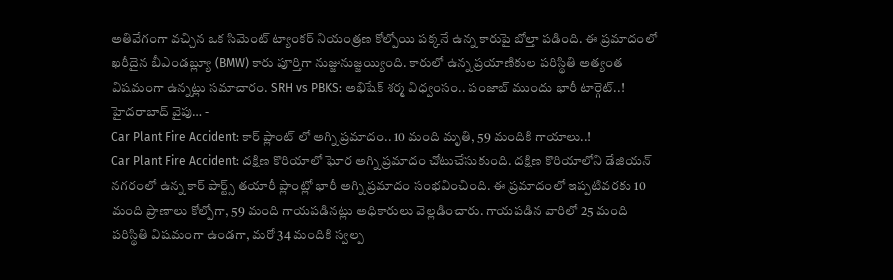అతివేగంగా వచ్చిన ఒక సిమెంట్ ట్యాంకర్ నియంత్రణ కోల్పోయి పక్కనే ఉన్న కారుపై బోల్తా పడింది. ఈ ప్రమాదంలో ఖరీదైన బీఎండబ్ల్యూ (BMW) కారు పూర్తిగా నుజ్జునుజ్జయ్యింది. కారులో ఉన్న ప్రయాణికుల పరిస్థితి అత్యంత విషమంగా ఉన్నట్లు సమాచారం. SRH vs PBKS: అభిషేక్ శర్మ విధ్వంసం.. పంజాబ్ ముందు భారీ టార్గెట్..! హైదరాబాద్ వైపు… -
Car Plant Fire Accident: కార్ ప్లాంట్ లో అగ్ని ప్రమాదం.. 10 మంది మృతి, 59 మందికి గాయాలు..!
Car Plant Fire Accident: దక్షిణ కొరియాలో ఘోర అగ్ని ప్రమాదం చోటుచేసుకుంది. దక్షిణ కొరియాలోని డేజియన్ నగరంలో ఉన్న కార్ పార్ట్స్ తయారీ ప్లాంట్లో భారీ అగ్ని ప్రమాదం సంభవించింది. ఈ ప్రమాదంలో ఇప్పటివరకు 10 మంది ప్రాణాలు కోల్పోగా, 59 మంది గాయపడినట్లు అధికారులు వెల్లడించారు. గాయపడిన వారిలో 25 మంది పరిస్థితి విషమంగా ఉండగా, మరో 34 మందికి స్వల్ప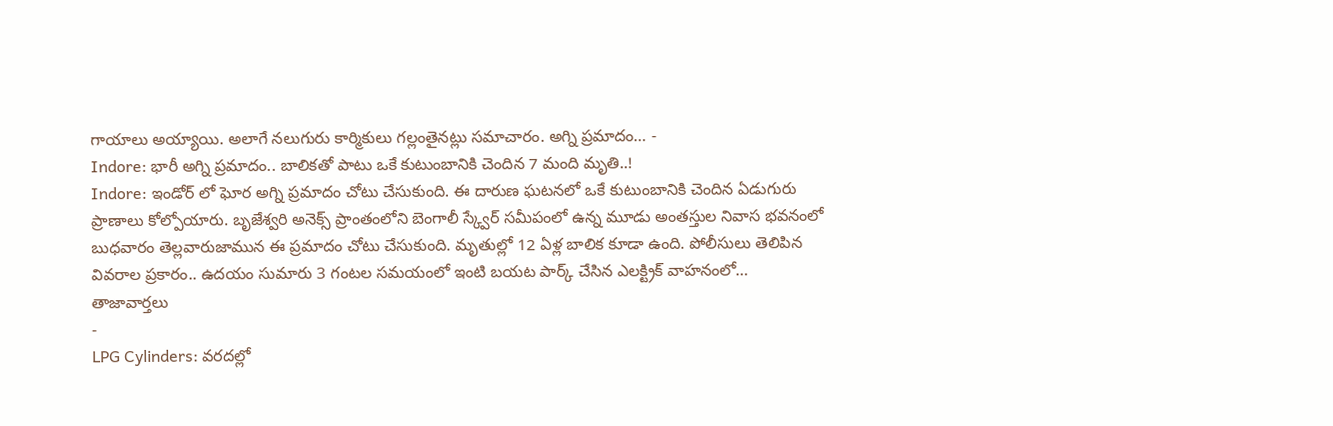గాయాలు అయ్యాయి. అలాగే నలుగురు కార్మికులు గల్లంతైనట్లు సమాచారం. అగ్ని ప్రమాదం… -
Indore: భారీ అగ్ని ప్రమాదం.. బాలికతో పాటు ఒకే కుటుంబానికి చెందిన 7 మంది మృతి..!
Indore: ఇండోర్ లో ఘోర అగ్ని ప్రమాదం చోటు చేసుకుంది. ఈ దారుణ ఘటనలో ఒకే కుటుంబానికి చెందిన ఏడుగురు ప్రాణాలు కోల్పోయారు. బృజేశ్వరి అనెక్స్ ప్రాంతంలోని బెంగాలీ స్క్వేర్ సమీపంలో ఉన్న మూడు అంతస్తుల నివాస భవనంలో బుధవారం తెల్లవారుజామున ఈ ప్రమాదం చోటు చేసుకుంది. మృతుల్లో 12 ఏళ్ల బాలిక కూడా ఉంది. పోలీసులు తెలిపిన వివరాల ప్రకారం.. ఉదయం సుమారు 3 గంటల సమయంలో ఇంటి బయట పార్క్ చేసిన ఎలక్ట్రిక్ వాహనంలో…
తాజావార్తలు
-
LPG Cylinders: వరదల్లో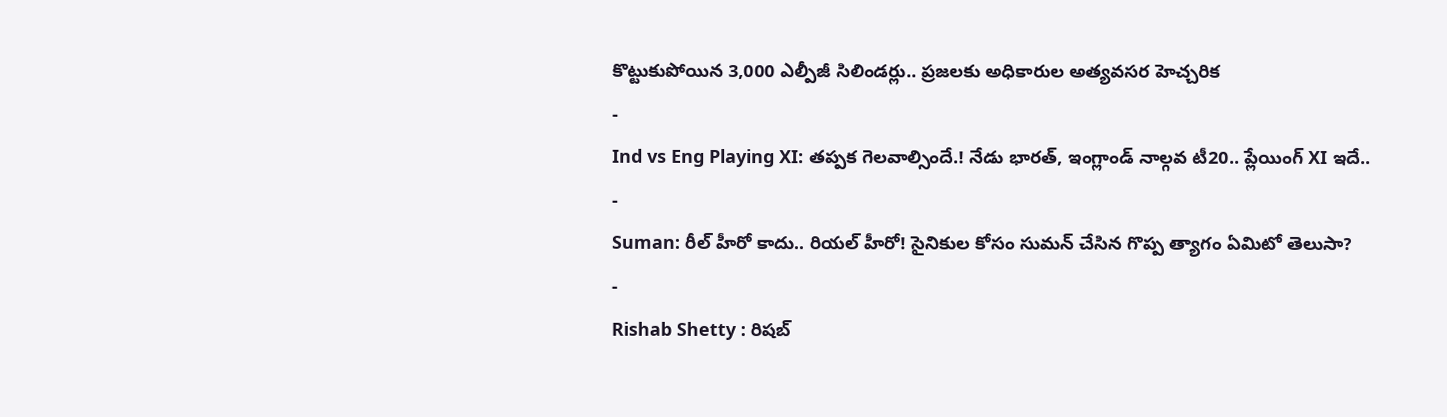కొట్టుకుపోయిన 3,000 ఎల్పీజీ సిలిండర్లు.. ప్రజలకు అధికారుల అత్యవసర హెచ్చరిక
-
Ind vs Eng Playing XI: తప్పక గెలవాల్సిందే.! నేడు భారత్, ఇంగ్లాండ్ నాల్గవ టీ20.. ప్లేయింగ్ XI ఇదే..
-
Suman: రీల్ హీరో కాదు.. రియల్ హీరో! సైనికుల కోసం సుమన్ చేసిన గొప్ప త్యాగం ఏమిటో తెలుసా?
-
Rishab Shetty : రిషబ్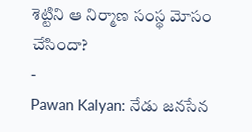శెట్టిని ఆ నిర్మాణ సంస్థ మోసం చేసిందా?
-
Pawan Kalyan: నేడు జనసేన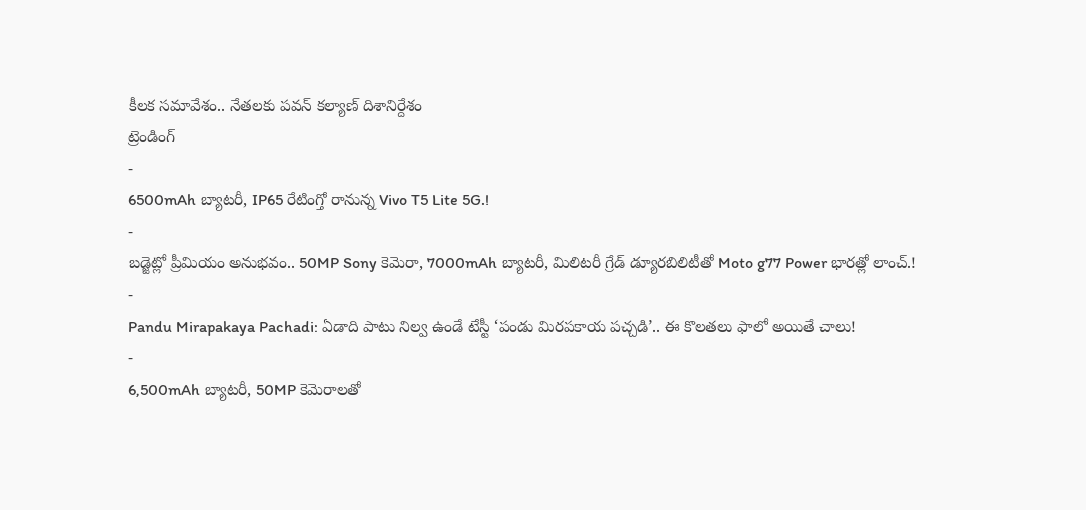కీలక సమావేశం.. నేతలకు పవన్ కల్యాణ్ దిశానిర్దేశం
ట్రెండింగ్
-
6500mAh బ్యాటరీ, IP65 రేటింగ్తో రానున్న Vivo T5 Lite 5G.!
-
బడ్జెట్లో ప్రీమియం అనుభవం.. 50MP Sony కెమెరా, 7000mAh బ్యాటరీ, మిలిటరీ గ్రేడ్ డ్యూరబిలిటీతో Moto g77 Power భారత్లో లాంచ్.!
-
Pandu Mirapakaya Pachadi: ఏడాది పాటు నిల్వ ఉండే టేస్టీ ‘పండు మిరపకాయ పచ్చడి’.. ఈ కొలతలు ఫాలో అయితే చాలు!
-
6,500mAh బ్యాటరీ, 50MP కెమెరాలతో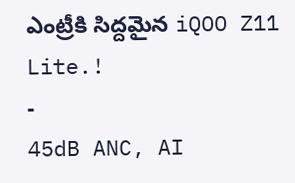ఎంట్రీకి సిద్దమైన iQOO Z11 Lite.!
-
45dB ANC, AI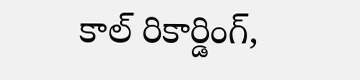కాల్ రికార్డింగ్,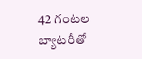42 గంటల బ్యాటరీతో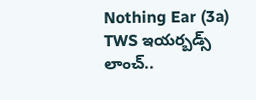Nothing Ear (3a) TWS ఇయర్బడ్స్ లాంచ్..